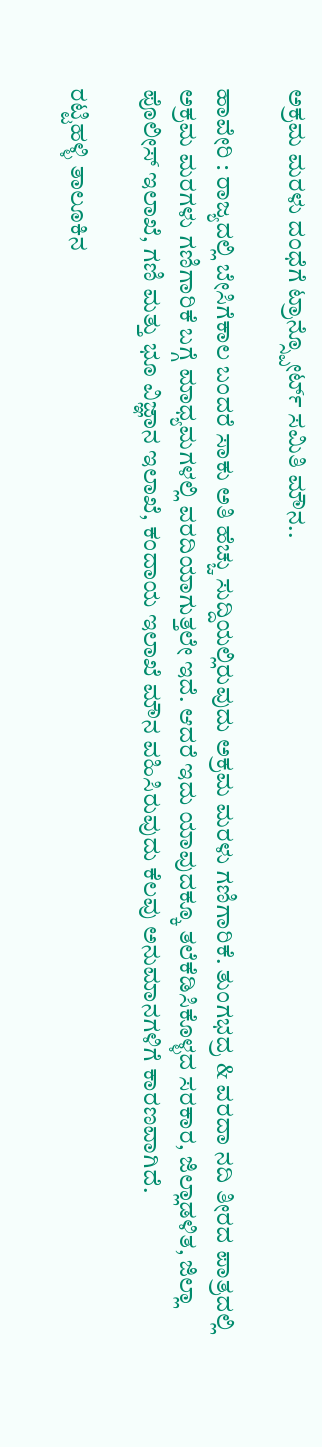ಅಕ್ರಮ ಮರಳು ದಂಧೆಗೆ ಟ್ರಾನ್ಸ್ಪೋರ್ಟ್ ಸಮಿತಿ ಮೌನ..

ಹಾವೇರಿ : ರಾಜ್ಯದಲ್ಲಿ ಬೇಸಿಗೆಕಾಲ ಬಂದರೆ ಸಾಕು ಅತಿ ಹೆಚ್ಚು ಸುದ್ದಿಯಲ್ಲಿರುವುದು ಅಕ್ರಮ ಮರಳು ಗಣಿಗಾರಿಕೆ. ತುಂಗಭದ್ರ & ವರದಾ ನದಿ ತೀರದ ಪಾತ್ರದಲ್ಲಿ ಅಕ್ರಮ ಮರಗಳು ಗಣಿಗಾರಿಕೆ ಬಗ್ಗೆ ಮಾಧ್ಯಮಗಳಲ್ಲಿ ವರದಿಯಾಗುತ್ತಲೇ ಇದೆ. ಆದರೆ ಇದು ಯಾವುದಕ್ಕೂ ತಲೆಕೆಡಿಸಿಕೊಳ್ಳದ ಸರಕಾರ, ಜಿಲ್ಲಾಡಳಿತ, ಜಿಲ್ಲಾ ಪೊಲೀಸ್ ಇಲಾಖೆ, ಗಣಿ ಮತ್ತು ಭೂ ವಿಜ್ಞಾನ ಇಲಾಖೆ, ಕಂದಾಯ ಇಲಾಖೆ ಮೌನ ವಹಿಸಿರುವುದು ಕೆಲವು ಅನುಮಾನಗಳಿಗೆ ಕಾರಣವಾಗಿದೆ.

ರಟ್ಟಿಹಳ್ಳಿ ತಾಲೂಕಿನ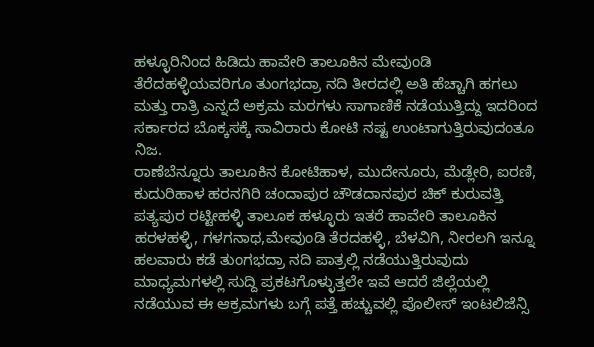ಹಳ್ಳೂರಿನಿಂದ ಹಿಡಿದು ಹಾವೇರಿ ತಾಲೂಕಿನ ಮೇವುಂಡಿ ತೆರೆದಹಳ್ಳಿಯವರಿಗೂ ತುಂಗಭದ್ರಾ ನದಿ ತೀರದಲ್ಲಿ ಅತಿ ಹೆಚ್ಚಾಗಿ ಹಗಲು ಮತ್ತು ರಾತ್ರಿ ಎನ್ನದೆ ಅಕ್ರಮ ಮರಗಳು ಸಾಗಾಣಿಕೆ ನಡೆಯುತ್ತಿದ್ದು ಇದರಿಂದ ಸರ್ಕಾರದ ಬೊಕ್ಕಸಕ್ಕೆ ಸಾವಿರಾರು ಕೋಟಿ ನಷ್ಟ ಉಂಟಾಗುತ್ತಿರುವುದಂತೂ ನಿಜ.
ರಾಣೆಬೆನ್ನೂರು ತಾಲೂಕಿನ ಕೋಟಿಹಾಳ, ಮುದೇನೂರು, ಮೆಡ್ಲೇರಿ, ಐರಣಿ, ಕುದುರಿಹಾಳ ಹರನಗಿರಿ ಚಂದಾಪುರ ಚೌಡದಾನಪುರ ಚಿಕ್ ಕುರುವತ್ತಿ ಪತ್ಯಪುರ ರಟ್ಟೀಹಳ್ಳಿ ತಾಲೂಕ ಹಳ್ಳೂರು ಇತರೆ ಹಾವೇರಿ ತಾಲೂಕಿನ ಹರಳಹಳ್ಳಿ, ಗಳಗನಾಥ,ಮೇವುಂಡಿ ತೆರದಹಳ್ಳಿ, ಬೆಳವಿಗಿ, ನೀರಲಗಿ ಇನ್ನೂ ಹಲವಾರು ಕಡೆ ತುಂಗಭದ್ರಾ ನದಿ ಪಾತ್ರಲ್ಲಿ ನಡೆಯುತ್ತಿರುವುದು ಮಾಧ್ಯಮಗಳಲ್ಲಿ ಸುದ್ದಿ ಪ್ರಕಟಗೊಳ್ಳುತ್ತಲೇ ಇವೆ ಆದರೆ ಜಿಲ್ಲೆಯಲ್ಲಿ ನಡೆಯುವ ಈ ಆಕ್ರಮಗಳು ಬಗ್ಗೆ ಪತ್ತೆ ಹಚ್ಚುವಲ್ಲಿ ಪೊಲೀಸ್ ಇಂಟಲಿಜೆನ್ಸಿ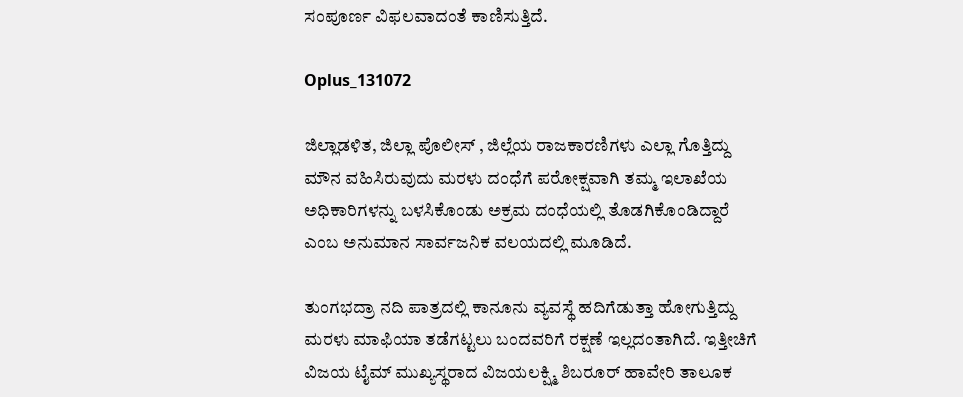ಸಂಪೂರ್ಣ ವಿಫಲವಾದಂತೆ ಕಾಣಿಸುತ್ತಿದೆ.

Oplus_131072

ಜಿಲ್ಲಾಡಳಿತ, ಜಿಲ್ಲಾ ಪೊಲೀಸ್ , ಜಿಲ್ಲೆಯ ರಾಜಕಾರಣಿಗಳು ಎಲ್ಲಾ ಗೊತ್ತಿದ್ದು ಮೌನ ವಹಿಸಿರುವುದು ಮರಳು ದಂಧೆಗೆ ಪರೋಕ್ಷವಾಗಿ ತಮ್ಮ ಇಲಾಖೆಯ ಅಧಿಕಾರಿಗಳನ್ನು ಬಳಸಿಕೊಂಡು ಅಕ್ರಮ ದಂಧೆಯಲ್ಲಿ ತೊಡಗಿಕೊಂಡಿದ್ದಾರೆ ಎಂಬ ಅನುಮಾನ ಸಾರ್ವಜನಿಕ ವಲಯದಲ್ಲಿ ಮೂಡಿದೆ.

ತುಂಗಭದ್ರಾ ನದಿ ಪಾತ್ರದಲ್ಲಿ ಕಾನೂನು ವ್ಯವಸ್ಥೆ ಹದಿಗೆಡುತ್ತಾ ಹೋಗುತ್ತಿದ್ದು ಮರಳು ಮಾಫಿಯಾ ತಡೆಗಟ್ಟಲು ಬಂದವರಿಗೆ ರಕ್ಷಣೆ ಇಲ್ಲದಂತಾಗಿದೆ. ಇತ್ತೀಚಿಗೆ ವಿಜಯ ಟೈಮ್ ಮುಖ್ಯಸ್ಥರಾದ ವಿಜಯಲಕ್ಷ್ಮಿ ಶಿಬರೂರ್ ಹಾವೇರಿ ತಾಲೂಕ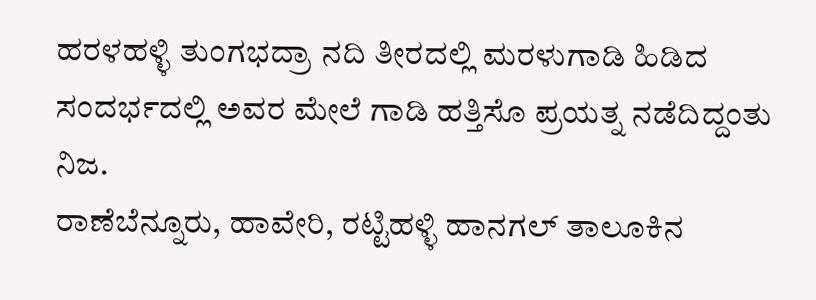ಹರಳಹಳ್ಳಿ ತುಂಗಭದ್ರಾ ನದಿ ತೀರದಲ್ಲಿ ಮರಳುಗಾಡಿ ಹಿಡಿದ ಸಂದರ್ಭದಲ್ಲಿ ಅವರ ಮೇಲೆ ಗಾಡಿ ಹತ್ತಿಸೊ ಪ್ರಯತ್ನ ನಡೆದಿದ್ದಂತು ನಿಜ.
ರಾಣೆಬೆನ್ನೂರು, ಹಾವೇರಿ, ರಟ್ಟಿಹಳ್ಳಿ ಹಾನಗಲ್ ತಾಲೂಕಿನ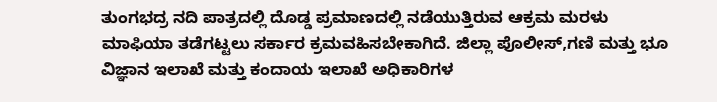ತುಂಗಭದ್ರ ನದಿ ಪಾತ್ರದಲ್ಲಿ ದೊಡ್ಡ ಪ್ರಮಾಣದಲ್ಲಿ ನಡೆಯುತ್ತಿರುವ ಆಕ್ರಮ ಮರಳು ಮಾಫಿಯಾ ತಡೆಗಟ್ಟಲು ಸರ್ಕಾರ ಕ್ರಮವಹಿಸಬೇಕಾಗಿದೆ. ಜಿಲ್ಲಾ ಪೊಲೀಸ್,ಗಣಿ ಮತ್ತು ಭೂ ವಿಜ್ಞಾನ ಇಲಾಖೆ ಮತ್ತು ಕಂದಾಯ ಇಲಾಖೆ ಅಧಿಕಾರಿಗಳ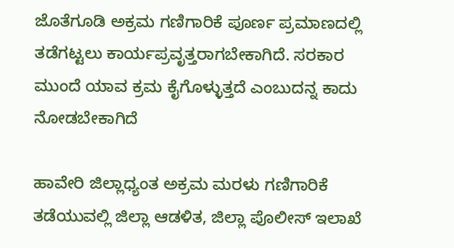ಜೊತೆಗೂಡಿ ಅಕ್ರಮ ಗಣಿಗಾರಿಕೆ ಪೂರ್ಣ ಪ್ರಮಾಣದಲ್ಲಿ ತಡೆಗಟ್ಟಲು ಕಾರ್ಯಪ್ರವೃತ್ತರಾಗಬೇಕಾಗಿದೆ. ಸರಕಾರ ಮುಂದೆ ಯಾವ ಕ್ರಮ ಕೈಗೊಳ್ಳುತ್ತದೆ ಎಂಬುದನ್ನ ಕಾದು ನೋಡಬೇಕಾಗಿದೆ

ಹಾವೇರಿ ಜಿಲ್ಲಾಧ್ಯಂತ ಅಕ್ರಮ ಮರಳು ಗಣಿಗಾರಿಕೆ ತಡೆಯುವಲ್ಲಿ ಜಿಲ್ಲಾ ಆಡಳಿತ, ಜಿಲ್ಲಾ ಪೊಲೀಸ್‌ ಇಲಾಖೆ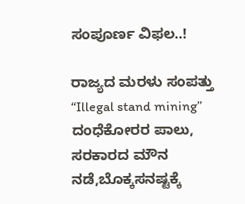ಸಂಪೂರ್ಣ ವಿಫಲ..!

ರಾಜ್ಯದ ಮರಳು ಸಂಪತ್ತು “Illegal stand mining” ದಂಧೆಕೋರರ ಪಾಲು, ಸರಕಾರದ ಮೌನ ನಡೆ,ಬೊಕ್ಕಸನಷ್ಟಕ್ಕೆ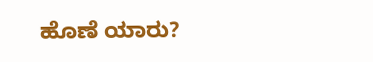ಹೊಣೆ ಯಾರು?